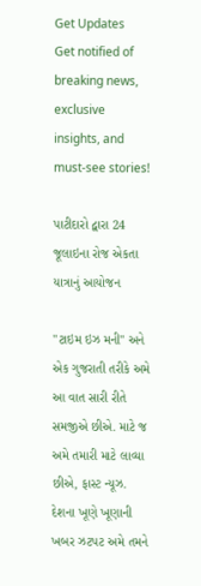Get Updates
Get notified of breaking news, exclusive insights, and must-see stories!

પાટીદારો દ્વારા 24 જૂલાઇના રોજ એકતા યાત્રાનું આયોજન

"ટાઇમ ઇઝ મની" અને એક ગુજરાતી તરીકે અમે આ વાત સારી રીતે સમજીએ છીએ. માટે જ અમે તમારી માટે લાવ્યા છીએ, ફાસ્ટ ન્યૂઝ. દેશના ખૂણે ખૂણાની ખબર ઝટપટ અમે તમને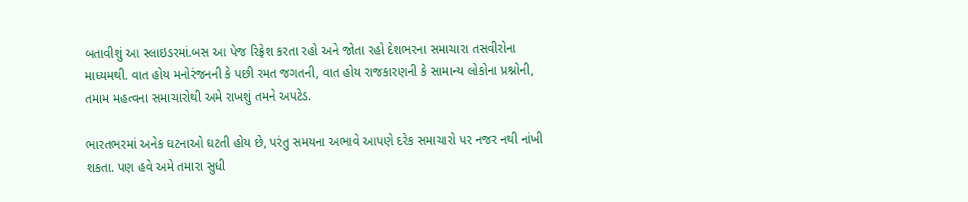બતાવીશું આ સ્લાઇડરમાં.બસ આ પેજ રિફ્રેશ કરતા રહો અને જોતા રહો દેશભરના સમાચારા તસવીરોના માધ્યમથી. વાત હોય મનોરંજનની કે પછી રમત જગતની, વાત હોય રાજકારણની કે સામાન્ય લોકોના પ્રશ્નોની, તમામ મહત્વના સમાચારોથી અમે રાખશું તમને અપટેડ.

ભારતભરમાં અનેક ઘટનાઓ ઘટતી હોય છે, પરંતુ સમયના અભાવે આપણે દરેક સમાચારો પર નજર નથી નાંખી શકતા. પણ હવે અમે તમારા સુધી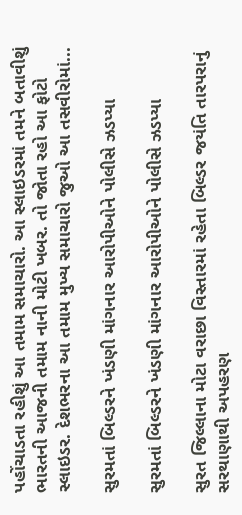પહોંચાડતા રહીશું આ તમામ સમાચારો. આ સ્લાઇડરમાં તમને બતાવીશું ભારતની આજની તમામ નાની મોટી ખબર. તો જોતા રહો આ ફોટો સ્લાઇડર. દેશભરના આ તમામ મુખ્ય સમાચારો જુઓ આ તસવીરોમાં...

સુરમતાં બિલ્ડરને ખંડણી માંગનાર આરોપીઓને પોલીસે ઝડપ્યા

સુરમતાં બિલ્ડરને ખંડણી માંગનાર આરોપીઓને પોલીસે ઝડપ્યા

સુરત જિલ્લાના મોટા વરાછા વિસ્તારમાં રહેતા બિલ્ડર જયંતિ તારપરાનું સરથાણાથી અપહરણ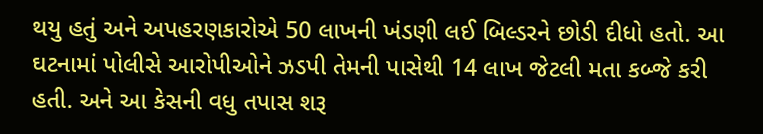થયુ હતું અને અપહરણકારોએ 50 લાખની ખંડણી લઈ બિલ્ડરને છોડી દીધો હતો. આ ઘટનામાં પોલીસે આરોપીઓને ઝડપી તેમની પાસેથી 14 લાખ જેટલી મતા કબ્જે કરી હતી. અને આ કેસની વધુ તપાસ શરૂ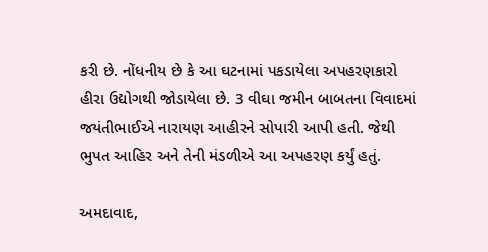કરી છે. નોંધનીય છે કે આ ઘટનામાં પકડાયેલા અપહરણકારો હીરા ઉદ્યોગથી જોડાયેલા છે. 3 વીઘા જમીન બાબતના વિવાદમાં જયંતીભાઈએ નારાયણ આહીરને સોપારી આપી હતી. જેથી ભુપત આહિર અને તેની મંડળીએ આ અપહરણ કર્યું હતું.

અમદાવાદ,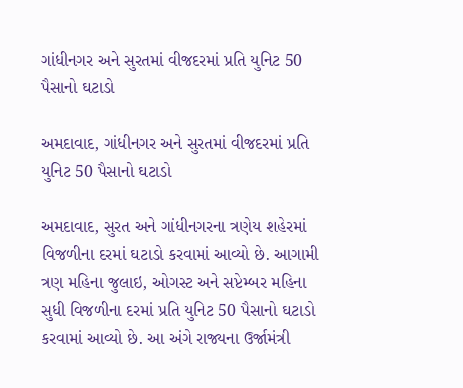ગાંધીનગર અને સુરતમાં વીજદરમાં પ્રતિ યુનિટ 50 પૈસાનો ઘટાડો

અમદાવાદ, ગાંધીનગર અને સુરતમાં વીજદરમાં પ્રતિ યુનિટ 50 પૈસાનો ઘટાડો

અમદાવાદ, સુરત અને ગાંધીનગરના ત્રણેય શહેરમાં વિજળીના દરમાં ઘટાડો કરવામાં આવ્યો છે. આગામી ત્રણ મહિના જુલાઇ, ઓગસ્ટ અને સપ્ટેમ્બર મહિના સુધી વિજળીના દરમાં પ્રતિ યુનિટ 50 પૈસાનો ઘટાડો કરવામાં આવ્યો છે. આ અંગે રાજ્યના ઉર્જામંત્રી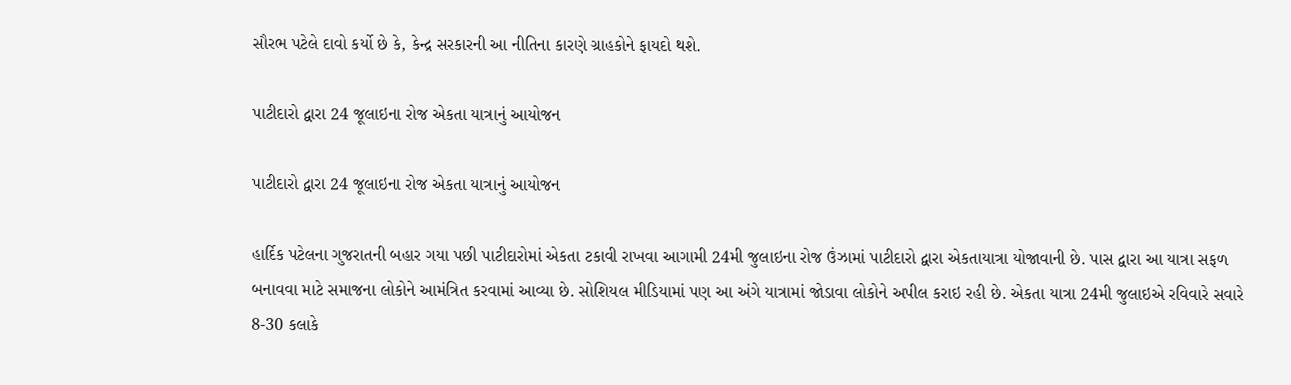સૌરભ પટેલે દાવો કર્યો છે કે, કેન્દ્ર સરકારની આ નીતિના કારણે ગ્રાહકોને ફાયદો થશે.

પાટીદારો દ્વારા 24 જૂલાઇના રોજ એકતા યાત્રાનું આયોજન

પાટીદારો દ્વારા 24 જૂલાઇના રોજ એકતા યાત્રાનું આયોજન

હાર્દિક પટેલના ગુજરાતની બહાર ગયા પછી પાટીદારોમાં એકતા ટકાવી રાખવા આગામી 24મી જુલાઇના રોજ ઉંઝામાં પાટીદારો દ્વારા એકતાયાત્રા યોજાવાની છે. પાસ દ્વારા આ યાત્રા સફળ બનાવવા માટે સમાજના લોકોને આમંત્રિત કરવામાં આવ્યા છે. સોશિયલ મીડિયામાં પણ આ અંગે યાત્રામાં જોડાવા લોકોને અપીલ કરાઇ રહી છે. એકતા યાત્રા 24મી જુલાઇએ રવિવારે સવારે 8-30 કલાકે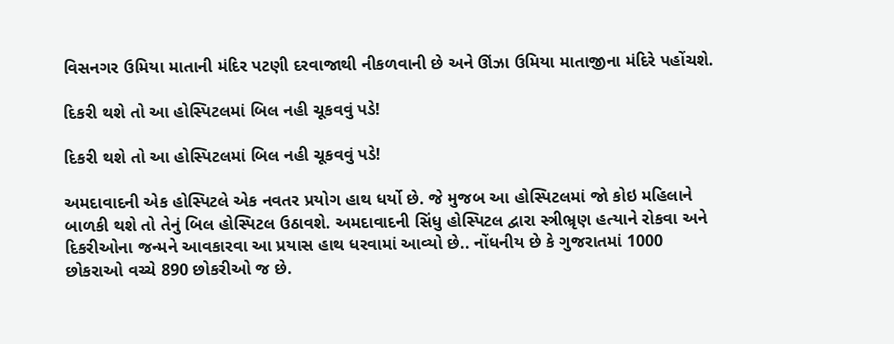વિસનગર ઉમિયા માતાની મંદિર પટણી દરવાજાથી નીકળવાની છે અને ઊંઝા ઉમિયા માતાજીના મંદિરે પહોંચશે.

દિકરી થશે તો આ હોસ્પિટલમાં બિલ નહી ચૂકવવું પડે!

દિકરી થશે તો આ હોસ્પિટલમાં બિલ નહી ચૂકવવું પડે!

અમદાવાદની એક હોસ્પિટલે એક નવતર પ્રયોગ હાથ ધર્યો છે. જે મુજબ આ હોસ્પિટલમાં જો કોઇ મહિલાને બાળકી થશે તો તેનું બિલ હોસ્પિટલ ઉઠાવશે. અમદાવાદની સિંધુ હોસ્પિટલ દ્વારા સ્ત્રીભ્રૃણ હત્યાને રોકવા અને દિકરીઓના જન્મને આવકારવા આ પ્રયાસ હાથ ધરવામાં આવ્યો છે.. નોંધનીય છે કે ગુજરાતમાં 1000 છોકરાઓ વચ્ચે 890 છોકરીઓ જ છે.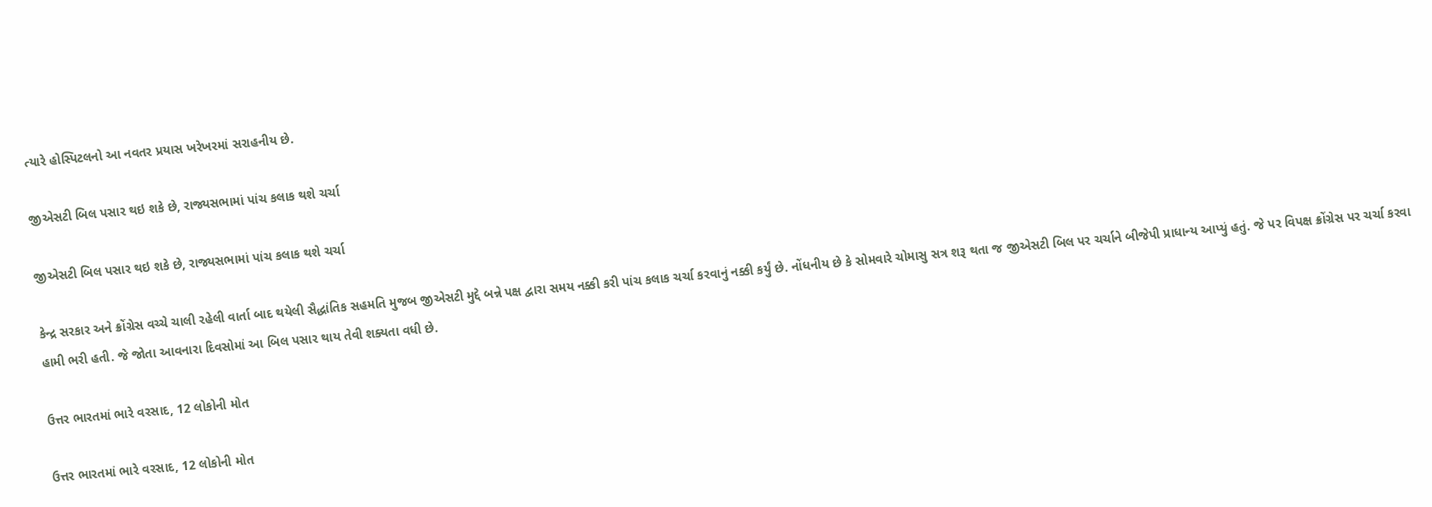ત્યારે હોસ્પિટલનો આ નવતર પ્રયાસ ખરેખરમાં સરાહનીય છે.

જીએસટી બિલ પસાર થઇ શકે છે, રાજ્યસભામાં પાંચ કલાક થશે ચર્ચા

જીએસટી બિલ પસાર થઇ શકે છે, રાજ્યસભામાં પાંચ કલાક થશે ચર્ચા

કેન્દ્ર સરકાર અને ક્રોંગ્રેસ વચ્ચે ચાલી રહેલી વાર્તા બાદ થયેલી સૈદ્ધાંતિક સહમતિ મુજબ જીએસટી મુદ્દે બન્ને પક્ષ દ્વારા સમય નક્કી કરી પાંચ કલાક ચર્ચા કરવાનું નક્કી કર્યું છે. નોંધનીય છે કે સોમવારે ચોમાસુ સત્ર શરૂ થતા જ જીએસટી બિલ પર ચર્ચાને બીજેપી પ્રાધાન્ય આપ્યું હતું. જે પર વિપક્ષ ક્રોંગ્રેસ પર ચર્ચા કરવા હામી ભરી હતી. જે જોતા આવનારા દિવસોમાં આ બિલ પસાર થાય તેવી શક્યતા વધી છે.

ઉત્તર ભારતમાં ભારે વરસાદ, 12 લોકોની મોત

ઉત્તર ભારતમાં ભારે વરસાદ, 12 લોકોની મોત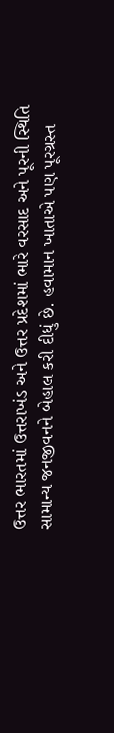ઉત્તર ભારતમાં ઉત્તરાખંડ અને ઉત્તર પ્રદેશમાં ભારે વરસાદ અને પૂરની સ્થિતિ સામાન્ય જનજીવનને બેહાલ કરી દીધું છે. હવામાન ખાતાએ પણ પૂરગ્રસ્ત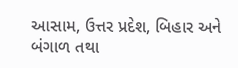આસામ, ઉત્તર પ્રદેશ, બિહાર અને બંગાળ તથા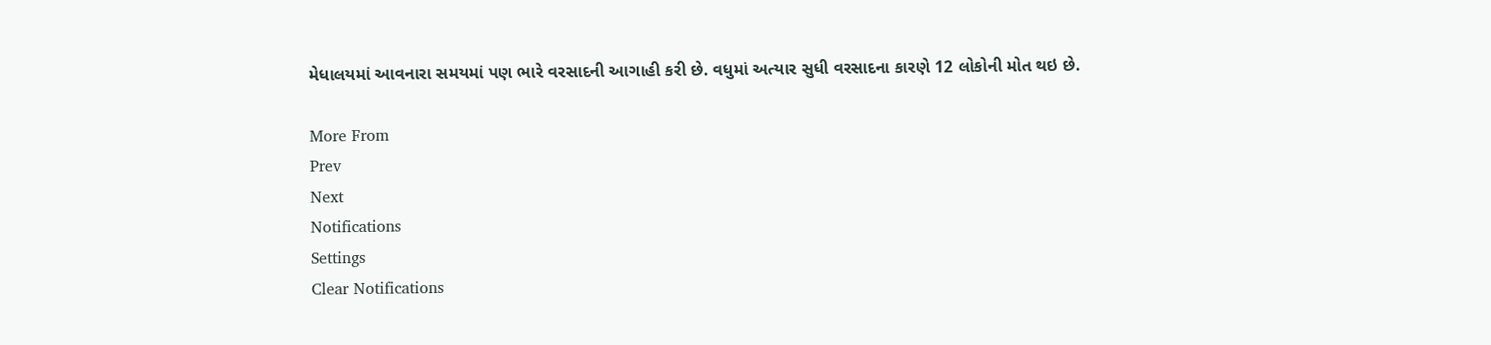મેધાલયમાં આવનારા સમયમાં પણ ભારે વરસાદની આગાહી કરી છે. વધુમાં અત્યાર સુધી વરસાદના કારણે 12 લોકોની મોત થઇ છે.

More From
Prev
Next
Notifications
Settings
Clear Notifications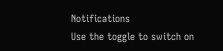Notifications
Use the toggle to switch on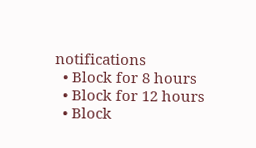notifications
  • Block for 8 hours
  • Block for 12 hours
  • Block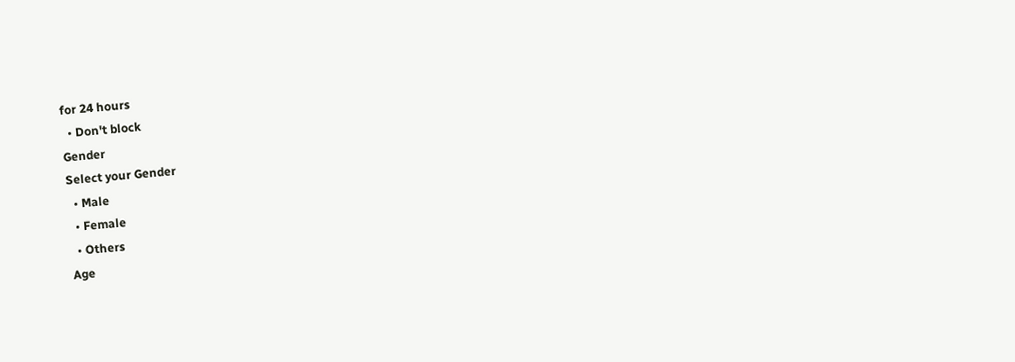for 24 hours
  • Don't block
Gender
Select your Gender
  • Male
  • Female
  • Others
Age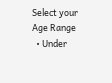Select your Age Range
  • Under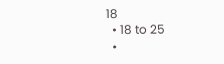18
  • 18 to 25
  •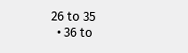26 to 35
  • 36 to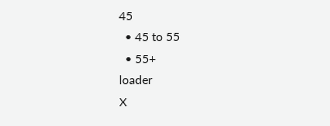45
  • 45 to 55
  • 55+
loader
X